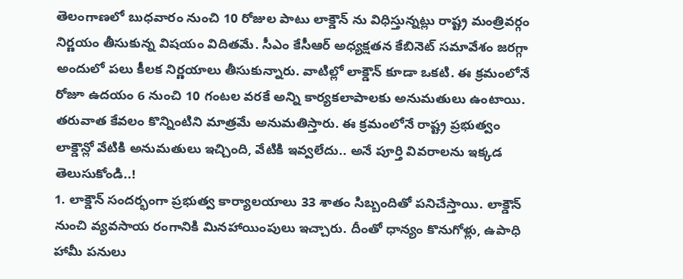తెలంగాణలో బుధవారం నుంచి 10 రోజుల పాటు లాక్డౌన్ ను విధిస్తున్నట్లు రాష్ట్ర మంత్రివర్గం నిర్ణయం తీసుకున్న విషయం విదితమే. సీఎం కేసీఆర్ అధ్యక్షతన కేబినెట్ సమావేశం జరగ్గా అందులో పలు కీలక నిర్ణయాలు తీసుకున్నారు. వాటిల్లో లాక్డౌన్ కూడా ఒకటి. ఈ క్రమంలోనే రోజూ ఉదయం 6 నుంచి 10 గంటల వరకే అన్ని కార్యకలాపాలకు అనుమతులు ఉంటాయి. తరువాత కేవలం కొన్నింటిని మాత్రమే అనుమతిస్తారు. ఈ క్రమంలోనే రాష్ట్ర ప్రభుత్వం లాక్డౌన్లో వేటికి అనుమతులు ఇచ్చింది, వేటికి ఇవ్వలేదు.. అనే పూర్తి వివరాలను ఇక్కడ తెలుసుకోండి..!
1. లాక్డౌన్ సందర్భంగా ప్రభుత్వ కార్యాలయాలు 33 శాతం సిబ్బందితో పనిచేస్తాయి. లాక్డౌన్ నుంచి వ్యవసాయ రంగానికి మినహాయింపులు ఇచ్చారు. దీంతో ధాన్యం కొనుగోళ్లు, ఉపాధి హామీ పనులు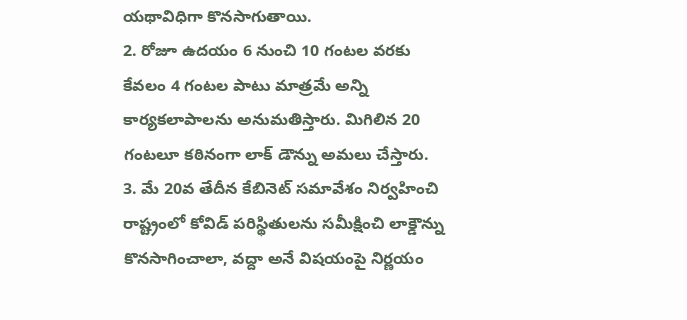యథావిధిగా కొనసాగుతాయి.
2. రోజూ ఉదయం 6 నుంచి 10 గంటల వరకు కేవలం 4 గంటల పాటు మాత్రమే అన్ని కార్యకలాపాలను అనుమతిస్తారు. మిగిలిన 20 గంటలూ కఠినంగా లాక్ డౌన్ను అమలు చేస్తారు.
3. మే 20వ తేదీన కేబినెట్ సమావేశం నిర్వహించి రాష్ట్రంలో కోవిడ్ పరిస్థితులను సమీక్షించి లాక్డౌన్ను కొనసాగించాలా, వద్దా అనే విషయంపై నిర్ణయం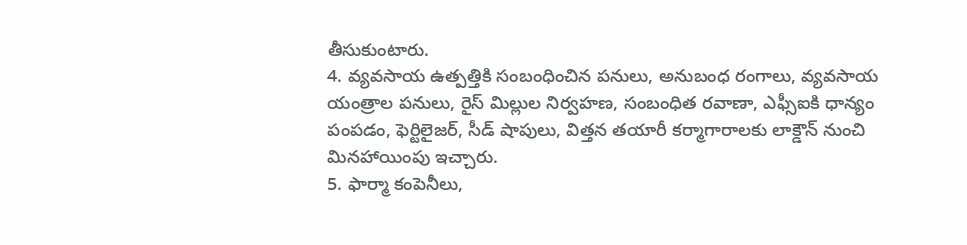తీసుకుంటారు.
4. వ్యవసాయ ఉత్పత్తికి సంబంధించిన పనులు, అనుబంధ రంగాలు, వ్యవసాయ యంత్రాల పనులు, రైస్ మిల్లుల నిర్వహణ, సంబంధిత రవాణా, ఎఫ్సీఐకి ధాన్యం పంపడం, ఫెర్టిలైజర్, సీడ్ షాపులు, విత్తన తయారీ కర్మాగారాలకు లాక్డౌన్ నుంచి మినహాయింపు ఇచ్చారు.
5. ఫార్మా కంపెనీలు,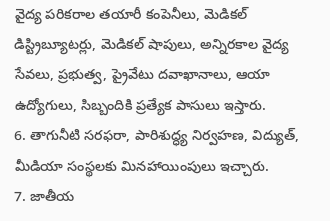వైద్య పరికరాల తయారీ కంపెనీలు, మెడికల్ డిస్ట్రిబ్యూటర్లు, మెడికల్ షాపులు, అన్నిరకాల వైద్య సేవలు, ప్రభుత్వ, ప్రైవేటు దవాఖానాలు, ఆయా ఉద్యోగులు, సిబ్బందికి ప్రత్యేక పాసులు ఇస్తారు.
6. తాగునీటి సరఫరా, పారిశుద్ధ్య నిర్వహణ, విద్యుత్, మీడియా సంస్థలకు మినహాయింపులు ఇచ్చారు.
7. జాతీయ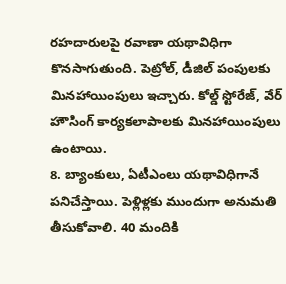రహదారులపై రవాణా యథావిధిగా కొనసాగుతుంది. పెట్రోల్, డీజిల్ పంపులకు మినహాయింపులు ఇచ్చారు. కోల్డ్ స్టోరేజ్, వేర్ హౌసింగ్ కార్యకలాపాలకు మినహాయింపులు ఉంటాయి.
8. బ్యాంకులు, ఏటీఎంలు యథావిధిగానే పనిచేస్తాయి. పెళ్లిళ్లకు ముందుగా అనుమతి తీసుకోవాలి. 40 మందికి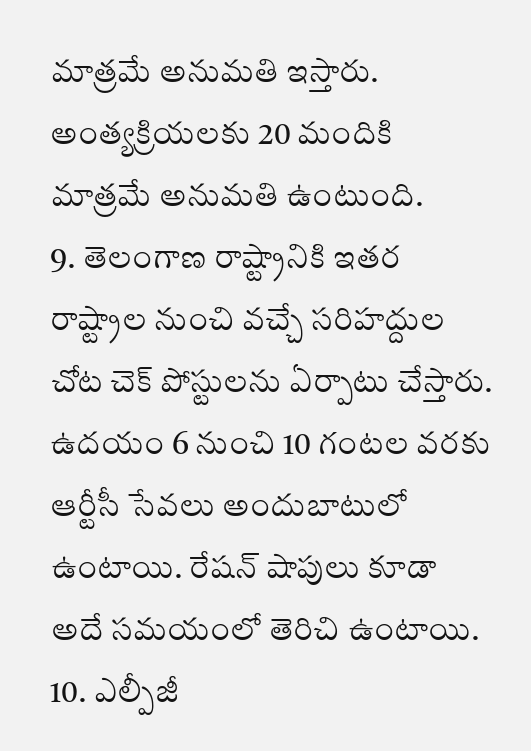మాత్రమే అనుమతి ఇస్తారు. అంత్యక్రియలకు 20 మందికి మాత్రమే అనుమతి ఉంటుంది.
9. తెలంగాణ రాష్ట్రానికి ఇతర రాష్ట్రాల నుంచి వచ్చే సరిహద్దుల చోట చెక్ పోస్టులను ఏర్పాటు చేస్తారు. ఉదయం 6 నుంచి 10 గంటల వరకు ఆర్టీసీ సేవలు అందుబాటులో ఉంటాయి. రేషన్ షాపులు కూడా అదే సమయంలో తెరిచి ఉంటాయి.
10. ఎల్పీజీ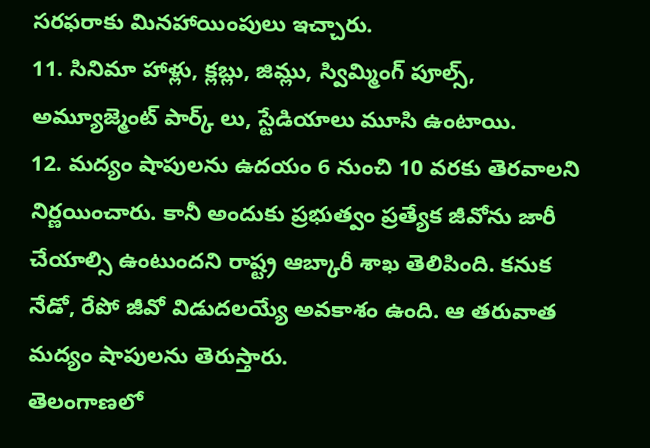సరఫరాకు మినహాయింపులు ఇచ్చారు.
11. సినిమా హాళ్లు, క్లబ్లు, జిమ్లు, స్విమ్మింగ్ పూల్స్, అమ్యూజ్మెంట్ పార్క్ లు, స్టేడియాలు మూసి ఉంటాయి.
12. మద్యం షాపులను ఉదయం 6 నుంచి 10 వరకు తెరవాలని నిర్ణయించారు. కానీ అందుకు ప్రభుత్వం ప్రత్యేక జీవోను జారీ చేయాల్సి ఉంటుందని రాష్ట్ర ఆబ్కారీ శాఖ తెలిపింది. కనుక నేడో, రేపో జీవో విడుదలయ్యే అవకాశం ఉంది. ఆ తరువాత మద్యం షాపులను తెరుస్తారు.
తెలంగాణలో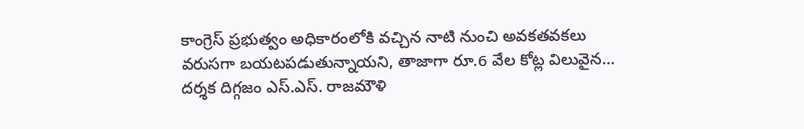కాంగ్రెస్ ప్రభుత్వం అధికారంలోకి వచ్చిన నాటి నుంచి అవకతవకలు వరుసగా బయటపడుతున్నాయని, తాజాగా రూ.6 వేల కోట్ల విలువైన…
దర్శక దిగ్గజం ఎస్.ఎస్. రాజమౌళి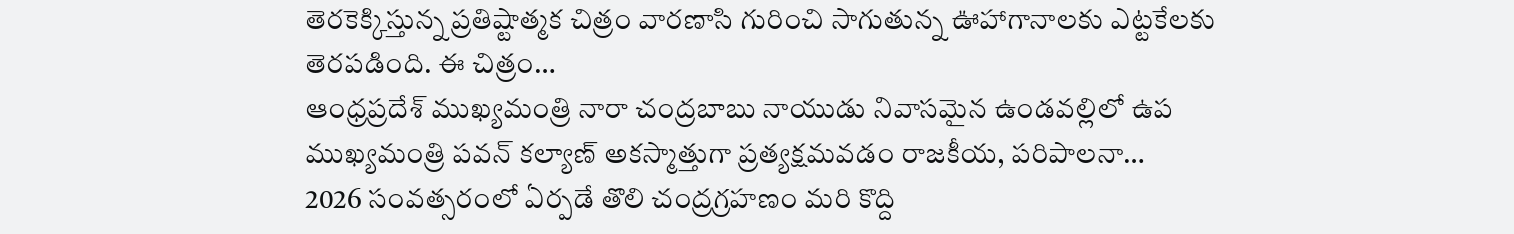తెరకెక్కిస్తున్న ప్రతిష్టాత్మక చిత్రం వారణాసి గురించి సాగుతున్న ఊహాగానాలకు ఎట్టకేలకు తెరపడింది. ఈ చిత్రం…
ఆంధ్రప్రదేశ్ ముఖ్యమంత్రి నారా చంద్రబాబు నాయుడు నివాసమైన ఉండవల్లిలో ఉప ముఖ్యమంత్రి పవన్ కల్యాణ్ అకస్మాత్తుగా ప్రత్యక్షమవడం రాజకీయ, పరిపాలనా…
2026 సంవత్సరంలో ఏర్పడే తొలి చంద్రగ్రహణం మరి కొద్ది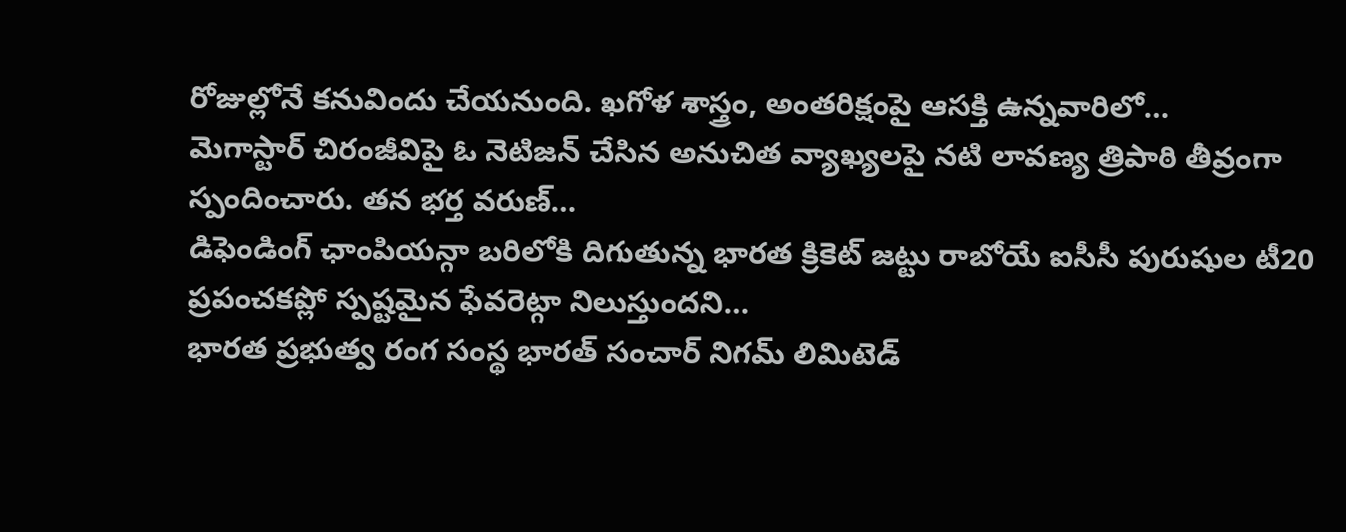రోజుల్లోనే కనువిందు చేయనుంది. ఖగోళ శాస్త్రం, అంతరిక్షంపై ఆసక్తి ఉన్నవారిలో…
మెగాస్టార్ చిరంజీవిపై ఓ నెటిజన్ చేసిన అనుచిత వ్యాఖ్యలపై నటి లావణ్య త్రిపాఠి తీవ్రంగా స్పందించారు. తన భర్త వరుణ్…
డిఫెండింగ్ ఛాంపియన్గా బరిలోకి దిగుతున్న భారత క్రికెట్ జట్టు రాబోయే ఐసీసీ పురుషుల టీ20 ప్రపంచకప్లో స్పష్టమైన ఫేవరెట్గా నిలుస్తుందని…
భారత ప్రభుత్వ రంగ సంస్థ భారత్ సంచార్ నిగమ్ లిమిటెడ్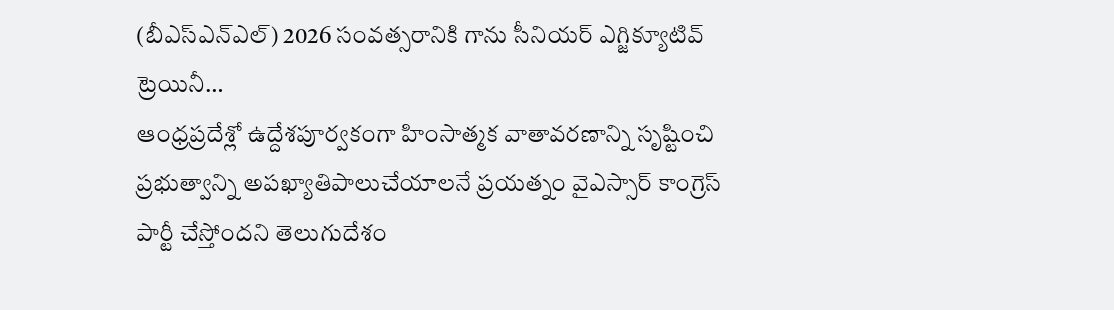(బీఎస్ఎన్ఎల్) 2026 సంవత్సరానికి గాను సీనియర్ ఎగ్జిక్యూటివ్ ట్రెయినీ…
ఆంధ్రప్రదేశ్లో ఉద్దేశపూర్వకంగా హింసాత్మక వాతావరణాన్ని సృష్టించి ప్రభుత్వాన్ని అపఖ్యాతిపాలుచేయాలనే ప్రయత్నం వైఎస్సార్ కాంగ్రెస్ పార్టీ చేస్తోందని తెలుగుదేశం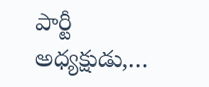పార్టీ అధ్యక్షుడు,…